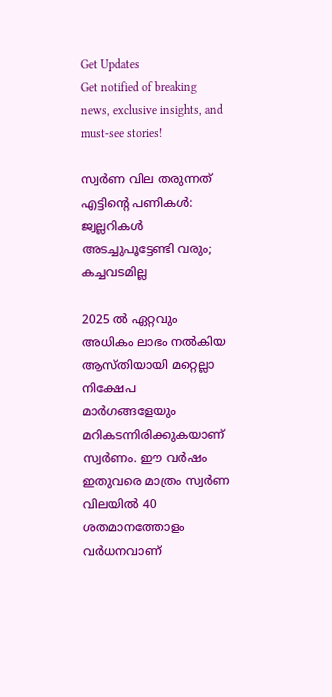Get Updates
Get notified of breaking news, exclusive insights, and must-see stories!

സ്വർണ വില തരുന്നത് എട്ടിന്റെ പണികള്‍: ജ്വല്ലറികള്‍ അടച്ചുപൂട്ടേണ്ടി വരും; കച്ചവടമില്ല

2025 ല്‍ ഏറ്റവും അധികം ലാഭം നല്‍കിയ ആസ്തിയായി മറ്റെല്ലാ നിക്ഷേപ മാർഗങ്ങളേയും മറികടന്നിരിക്കുകയാണ് സ്വർണം. ഈ വർഷം ഇതുവരെ മാത്രം സ്വർണ വിലയില്‍ 40 ശതമാനത്തോളം വർധനവാണ്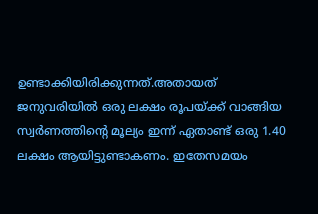ഉണ്ടാക്കിയിരിക്കുന്നത്.അതായത് ജനുവരിയില്‍ ഒരു ലക്ഷം രൂപയ്ക്ക് വാങ്ങിയ സ്വർണത്തിന്റെ മൂല്യം ഇന്ന് ഏതാണ്ട് ഒരു 1.40 ലക്ഷം ആയിട്ടുണ്ടാകണം. ഇതേസമയം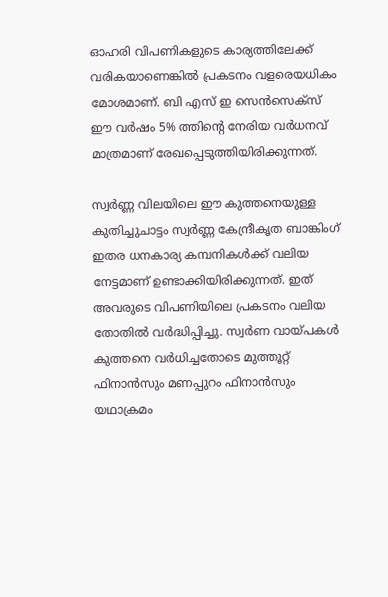ഓഹരി വിപണികളുടെ കാര്യത്തിലേക്ക് വരികയാണെങ്കില്‍ പ്രകടനം വളരെയധികം മോശമാണ്. ബി എസ് ഇ സെൻസെക്സ് ഈ വർഷം 5% ത്തിന്റെ നേരിയ വർധനവ് മാത്രമാണ് രേഖപ്പെടുത്തിയിരിക്കുന്നത്.

സ്വർണ്ണ വിലയിലെ ഈ കുത്തനെയുള്ള കുതിച്ചുചാട്ടം സ്വർണ്ണ കേന്ദ്രീകൃത ബാങ്കിംഗ് ഇതര ധനകാര്യ കമ്പനികൾക്ക് വലിയ നേട്ടമാണ് ഉണ്ടാക്കിയിരിക്കുന്നത്. ഇത് അവരുടെ വിപണിയിലെ പ്രകടനം വലിയ തോതില്‍ വർദ്ധിപ്പിച്ചു. സ്വർണ വായ്പകള്‍ കുത്തനെ വർധിച്ചതോടെ മുത്തൂറ്റ് ഫിനാൻസും മണപ്പുറം ഫിനാൻസും യഥാക്രമം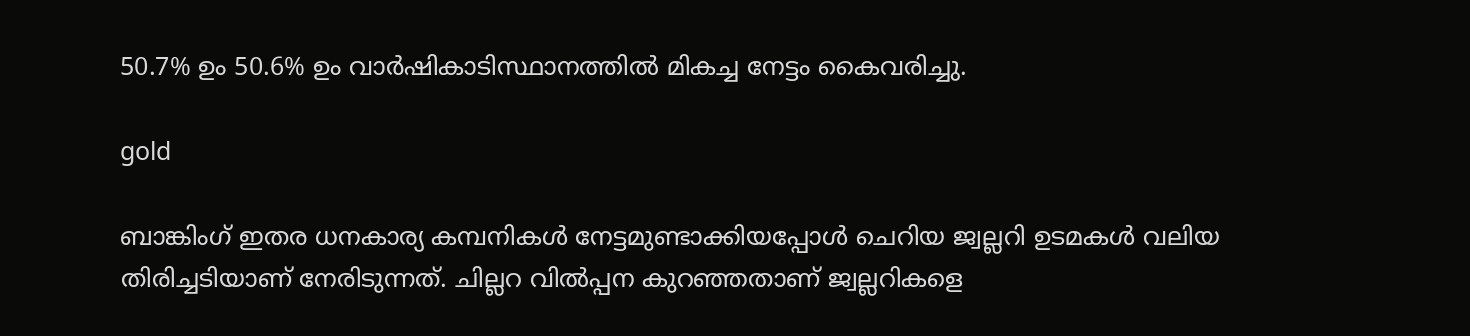50.7% ഉം 50.6% ഉം വാർഷികാടിസ്ഥാനത്തിൽ മികച്ച നേട്ടം കൈവരിച്ചു.

gold

ബാങ്കിംഗ് ഇതര ധനകാര്യ കമ്പനികൾ നേട്ടമുണ്ടാക്കിയപ്പോള്‍ ചെറിയ ജ്വല്ലറി ഉടമകള്‍ വലിയ തിരിച്ചടിയാണ് നേരിടുന്നത്. ചില്ലറ വില്‍പ്പന കുറഞ്ഞതാണ് ജ്വല്ലറികളെ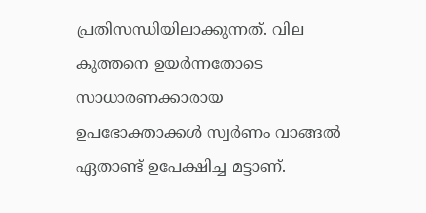പ്രതിസന്ധിയിലാക്കുന്നത്. വില കുത്തനെ ഉയർന്നതോടെ സാധാരണക്കാരായ ഉപഭോക്താക്കള്‍ സ്വർണം വാങ്ങല്‍ ഏതാണ്ട് ഉപേക്ഷിച്ച മട്ടാണ്.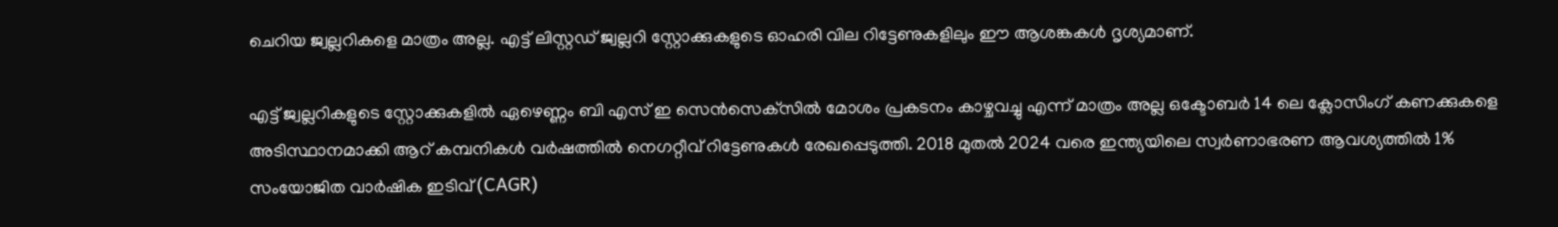ചെറിയ ജ്വല്ലറികളെ മാത്രം അല്ല. എട്ട് ലിസ്റ്റഡ് ജ്വല്ലറി സ്റ്റോക്കുകളുടെ ഓഹരി വില റിട്ടേണുകളിലും ഈ ആശങ്കകൾ ദൃശ്യമാണ്.

എട്ട് ജ്വല്ലറികളുടെ സ്റ്റോക്കുകളിൽ ഏഴെണ്ണം ബി എസ് ഇ സെൻസെക്‌സിൽ മോശം പ്രകടനം കാഴ്ചവച്ചു എന്ന് മാത്രം അല്ല ഒക്ടോബർ 14 ലെ ക്ലോസിംഗ് കണക്കുകളെ അടിസ്ഥാനമാക്കി ആറ് കമ്പനികൾ വർഷത്തിൽ നെഗറ്റീവ് റിട്ടേണുകൾ രേഖപ്പെടുത്തി. 2018 മുതൽ 2024 വരെ ഇന്ത്യയിലെ സ്വർണാഭരണ ആവശ്യത്തിൽ 1% സംയോജിത വാർഷിക ഇടിവ് (CAGR)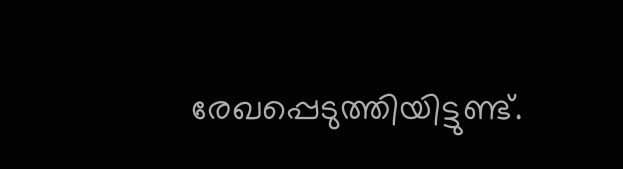രേഖപ്പെടുത്തിയിട്ടുണ്ട്.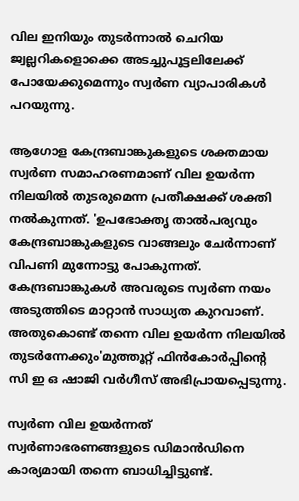വില ഇനിയും തുടർന്നാല്‍ ചെറിയ ജ്വല്ലറികളൊക്കെ അടച്ചുപൂട്ടലിലേക്ക് പോയേക്കുമെന്നും സ്വർണ വ്യാപാരികള്‍ പറയുന്നു.

ആഗോള കേന്ദ്രബാങ്കുകളുടെ ശക്തമായ സ്വർണ സമാഹരണമാണ് വില ഉയർന്ന നിലയിൽ തുടരുമെന്ന പ്രതീക്ഷക്ക് ശക്തി നൽകുന്നത്. 'ഉപഭോക്തൃ താൽപര്യവും കേന്ദ്രബാങ്കുകളുടെ വാങ്ങലും ചേർന്നാണ് വിപണി മുന്നോട്ടു പോകുന്നത്. കേന്ദ്രബാങ്കുകൾ അവരുടെ സ്വർണ നയം അടുത്തിടെ മാറ്റാൻ സാധ്യത കുറവാണ്. അതുകൊണ്ട് തന്നെ വില ഉയർന്ന നിലയിൽ തുടർന്നേക്കും'മുത്തൂറ്റ് ഫിൻകോർപ്പിന്റെ സി ഇ ഒ ഷാജി വർഗീസ് അഭിപ്രായപ്പെടുന്നു.

സ്വർണ വില ഉയർന്നത് സ്വർണാഭരണങ്ങളുടെ ഡിമാന്‍ഡിനെ കാര്യമായി തന്നെ ബാധിച്ചിട്ടുണ്ട്.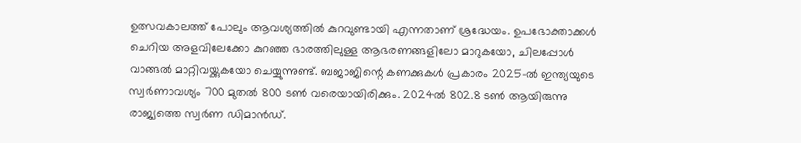ഉത്സവകാലത്ത് പോലും ആവശ്യത്തിൽ കുറവുണ്ടായി എന്നതാണ് ശ്രദ്ധേയം. ഉപഭോക്താക്കൾ ചെറിയ അളവിലേക്കോ കുറഞ്ഞ ഭാരത്തിലുള്ള ആഭരണങ്ങളിലോ മാറുകയോ, ചിലപ്പോൾ വാങ്ങൽ മാറ്റിവയ്ക്കുകയോ ചെയ്യുന്നുണ്ട്. ബജാജിന്റെ കണക്കുകൾ പ്രകാരം 2025-ൽ ഇന്ത്യയുടെ സ്വർണാവശ്യം 700 മുതൽ 800 ടൺ വരെയായിരിക്കും. 2024ല്‍ 802.8 ടണ്‍ ആയിരുന്നു രാജ്യത്തെ സ്വർണ ഡിമാന്‍ഡ്.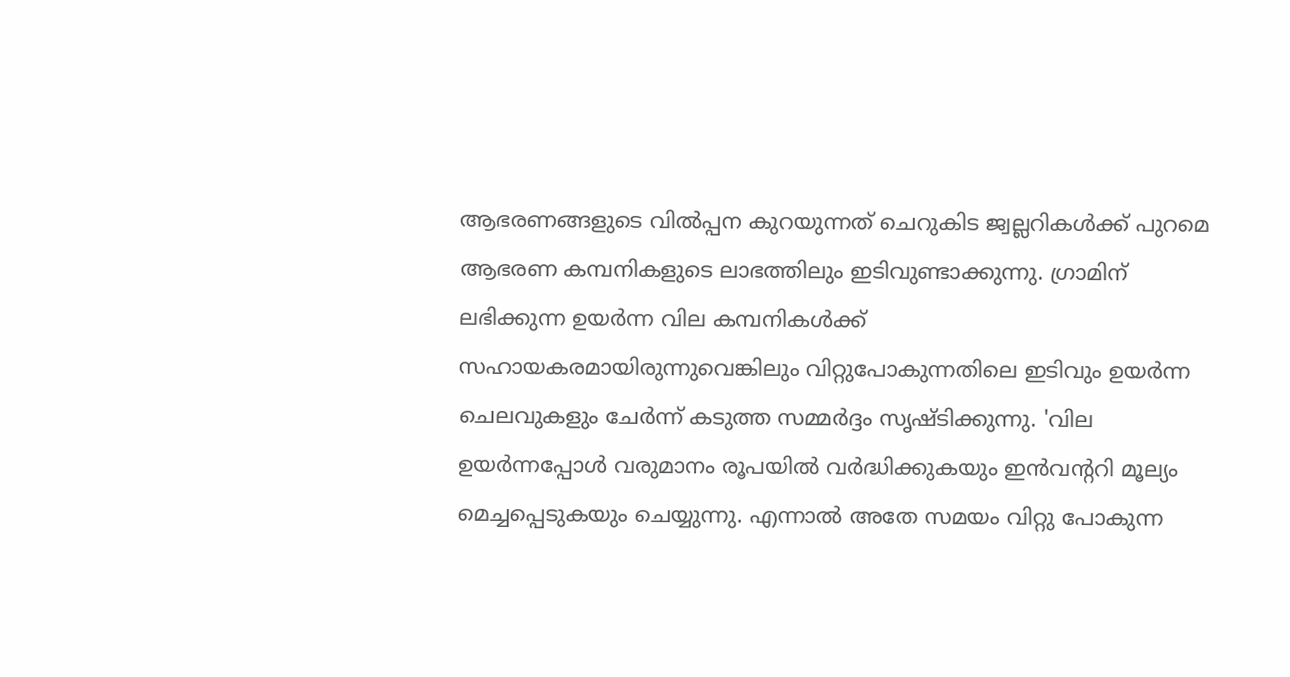ആഭരണങ്ങളുടെ വില്‍പ്പന കുറയുന്നത് ചെറുകിട ജ്വല്ലറികള്‍ക്ക് പുറമെ ആഭരണ കമ്പനികളുടെ ലാഭത്തിലും ഇടിവുണ്ടാക്കുന്നു. ഗ്രാമിന് ലഭിക്കുന്ന ഉയർന്ന വില കമ്പനികൾക്ക് സഹായകരമായിരുന്നുവെങ്കിലും വിറ്റുപോകുന്നതിലെ ഇടിവും ഉയർന്ന ചെലവുകളും ചേർന്ന് കടുത്ത സമ്മർദ്ദം സൃഷ്ടിക്കുന്നു. 'വില ഉയർന്നപ്പോൾ വരുമാനം രൂപയിൽ വർദ്ധിക്കുകയും ഇൻവന്ററി മൂല്യം മെച്ചപ്പെടുകയും ചെയ്യുന്നു. എന്നാൽ അതേ സമയം വിറ്റു പോകുന്ന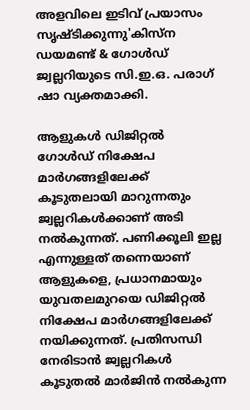അളവിലെ ഇടിവ് പ്രയാസം സൃഷ്ടിക്കുന്നു'കിസ്ന ഡയമണ്ട് & ഗോൾഡ് ജ്വല്ലറിയുടെ സി.ഇ.ഒ. പരാഗ് ഷാ വ്യക്തമാക്കി.

ആളുകള്‍ ഡിജിറ്റല്‍ ഗോള്‍ഡ് നിക്ഷേപ മാർഗങ്ങളിലേക്ക് കൂടുതലായി മാറുന്നതും ജ്വല്ലറികള്‍ക്കാണ് അടി നല്‍കുന്നത്. പണിക്കൂലി ഇല്ല എന്നുള്ളത് തന്നെയാണ് ആളുകളെ, പ്രധാനമായും യുവതലമുറയെ ഡിജിറ്റല്‍ നിക്ഷേപ മാർഗങ്ങളിലേക്ക് നയിക്കുന്നത്. പ്രതിസന്ധി നേരിടാന്‍ ജ്വല്ലറികള്‍ കൂടുതൽ മാർജിൻ നൽകുന്ന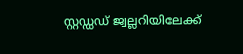സ്റ്റഡ്ഡഡ് ജ്വല്ലറിയിലേക്ക്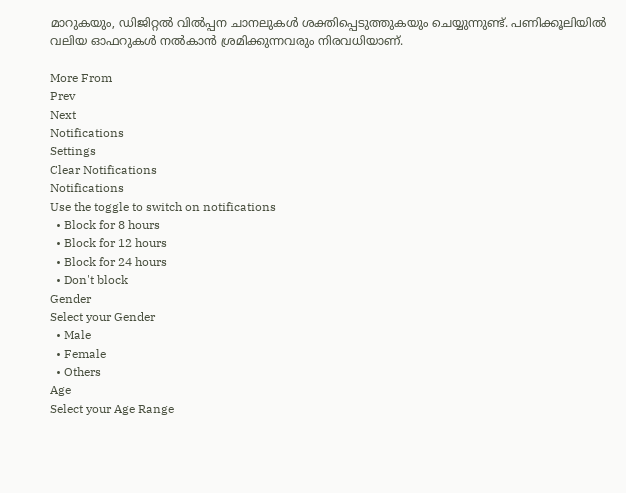മാറുകയും, ഡിജിറ്റൽ വിൽപ്പന ചാനലുകൾ ശക്തിപ്പെടുത്തുകയും ചെയ്യുന്നുണ്ട്. പണിക്കൂലിയില്‍ വലിയ ഓഫറുകള്‍ നല്‍കാന്‍ ശ്രമിക്കുന്നവരും നിരവധിയാണ്.

More From
Prev
Next
Notifications
Settings
Clear Notifications
Notifications
Use the toggle to switch on notifications
  • Block for 8 hours
  • Block for 12 hours
  • Block for 24 hours
  • Don't block
Gender
Select your Gender
  • Male
  • Female
  • Others
Age
Select your Age Range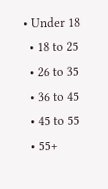• Under 18
  • 18 to 25
  • 26 to 35
  • 36 to 45
  • 45 to 55
  • 55+